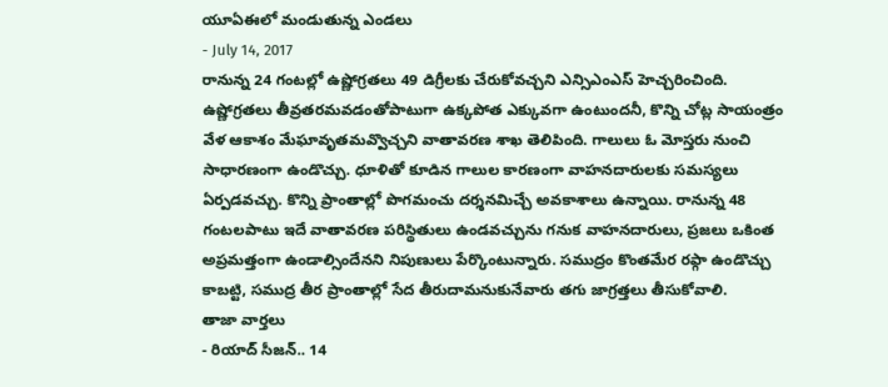యూఏఈలో మండుతున్న ఎండలు
- July 14, 2017
రానున్న 24 గంటల్లో ఉష్ణోగ్రతలు 49 డిగ్రీలకు చేరుకోవచ్చని ఎన్సిఎంఎస్ హెచ్చరించింది. ఉష్ణోగ్రతలు తీవ్రతరమవడంతోపాటుగా ఉక్కపోత ఎక్కువగా ఉంటుందనీ, కొన్ని చోట్ల సాయంత్రం వేళ ఆకాశం మేఘావృతమవ్వొచ్చని వాతావరణ శాఖ తెలిపింది. గాలులు ఓ మోస్తరు నుంచి సాధారణంగా ఉండొచ్చు. ధూళితో కూడిన గాలుల కారణంగా వాహనదారులకు సమస్యలు ఏర్పడవచ్చు. కొన్ని ప్రాంతాల్లో పొగమంచు దర్శనమిచ్చే అవకాశాలు ఉన్నాయి. రానున్న 48 గంటలపాటు ఇదే వాతావరణ పరిస్థితులు ఉండవచ్చును గనుక వాహనదారులు, ప్రజలు ఒకింత అప్రమత్తంగా ఉండాల్సిందేనని నిపుణులు పేర్కొంటున్నారు. సముద్రం కొంతమేర రఫ్గా ఉండొచ్చు కాబట్టి, సముద్ర తీర ప్రాంతాల్లో సేద తీరుదామనుకునేవారు తగు జాగ్రత్తలు తీసుకోవాలి.
తాజా వార్తలు
- రియాద్ సీజన్.. 14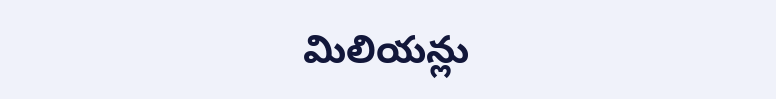మిలియన్లు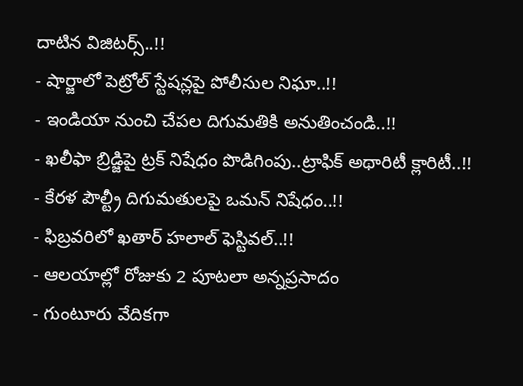దాటిన విజిటర్స్..!!
- షార్జాలో పెట్రోల్ స్టేషన్లపై పోలీసుల నిఘా..!!
- ఇండియా నుంచి చేపల దిగుమతికి అనుతించండి..!!
- ఖలీఫా బ్రిడ్జిపై ట్రక్ నిషేధం పొడిగింపు..ట్రాఫిక్ అథారిటీ క్లారిటీ..!!
- కేరళ పౌల్ట్రీ దిగుమతులపై ఒమన్ నిషేధం..!!
- ఫిబ్రవరిలో ఖతార్ హలాల్ ఫెస్టివల్..!!
- ఆలయాల్లో రోజుకు 2 పూటలా అన్నప్రసాదం
- గుంటూరు వేదికగా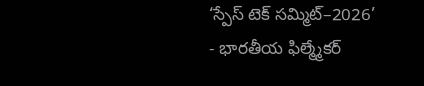‘స్పేస్ టెక్ సమ్మిట్–2026’
- భారతీయ ఫిల్మ్మేకర్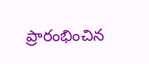ప్రారంభించిన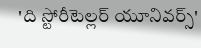'ది స్టోరీటెల్లర్ యూనివర్స్'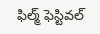ఫిల్మ్ ఫెస్టివల్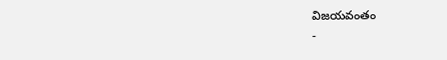విజయవంతం
-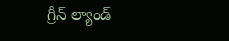గ్రీన్ ల్యాండ్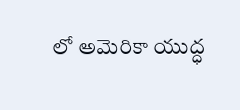లో అమెరికా యుద్ధ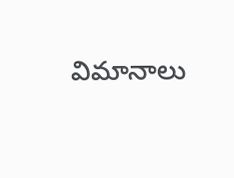విమానాలు